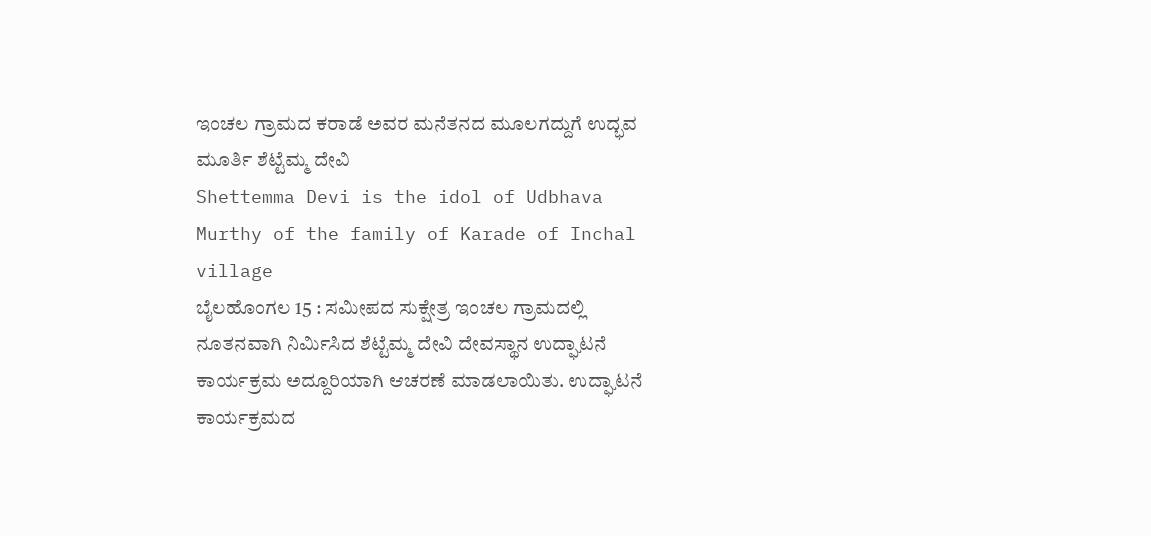ಇಂಚಲ ಗ್ರಾಮದ ಕರಾಡೆ ಅವರ ಮನೆತನದ ಮೂಲಗದ್ದುಗೆ ಉದ್ಭವ ಮೂರ್ತಿ ಶೆಟ್ಟೆಮ್ಮ ದೇವಿ
Shettemma Devi is the idol of Udbhava Murthy of the family of Karade of Inchal village
ಬೈಲಹೊಂಗಲ 15 : ಸಮೀಪದ ಸುಕ್ಷೇತ್ರ ಇಂಚಲ ಗ್ರಾಮದಲ್ಲಿ ನೂತನವಾಗಿ ನಿರ್ಮಿಸಿದ ಶೆಟ್ಟೆಮ್ಮ ದೇವಿ ದೇವಸ್ಥಾನ ಉದ್ಘಾಟನೆ ಕಾರ್ಯಕ್ರಮ ಅದ್ದೂರಿಯಾಗಿ ಆಚರಣೆ ಮಾಡಲಾಯಿತು. ಉದ್ಘಾಟನೆ ಕಾರ್ಯಕ್ರಮದ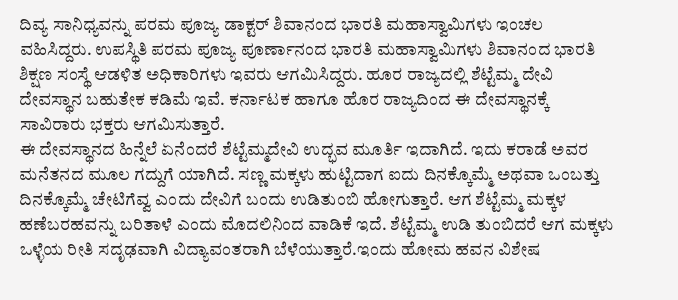ದಿವ್ಯ ಸಾನಿಧ್ಯವನ್ನು ಪರಮ ಪೂಜ್ಯ ಡಾಕ್ಟರ್ ಶಿವಾನಂದ ಭಾರತಿ ಮಹಾಸ್ವಾಮಿಗಳು ಇಂಚಲ ವಹಿಸಿದ್ದರು. ಉಪಸ್ಥಿತಿ ಪರಮ ಪೂಜ್ಯ ಪೂರ್ಣಾನಂದ ಭಾರತಿ ಮಹಾಸ್ವಾಮಿಗಳು ಶಿವಾನಂದ ಭಾರತಿ ಶಿಕ್ಷಣ ಸಂಸ್ಥೆ ಆಡಳಿತ ಅಧಿಕಾರಿಗಳು ಇವರು ಆಗಮಿಸಿದ್ದರು. ಹೂರ ರಾಜ್ಯದಲ್ಲಿ ಶೆಟ್ಟೆಮ್ಮ ದೇವಿ ದೇವಸ್ಥಾನ ಬಹುತೇಕ ಕಡಿಮೆ ಇವೆ. ಕರ್ನಾಟಕ ಹಾಗೂ ಹೊರ ರಾಜ್ಯದಿಂದ ಈ ದೇವಸ್ಥಾನಕ್ಕೆ ಸಾವಿರಾರು ಭಕ್ತರು ಆಗಮಿಸುತ್ತಾರೆ.
ಈ ದೇವಸ್ಥಾನದ ಹಿನ್ನೆಲೆ ಏನೆಂದರೆ ಶೆಟ್ಟೆಮ್ಮದೇವಿ ಉದ್ಭವ ಮೂರ್ತಿ ಇದಾಗಿದೆ. ಇದು ಕರಾಡೆ ಅವರ ಮನೆತನದ ಮೂಲ ಗದ್ದುಗೆ ಯಾಗಿದೆ. ಸಣ್ಣ ಮಕ್ಕಳು ಹುಟ್ಟಿದಾಗ ಐದು ದಿನಕ್ಕೊಮ್ಮೆ ಅಥವಾ ಒಂಬತ್ತು ದಿನಕ್ಕೊಮ್ಮೆ ಚೇಟಿಗೆವ್ವ ಎಂದು ದೇವಿಗೆ ಬಂದು ಉಡಿತುಂಬಿ ಹೋಗುತ್ತಾರೆ. ಆಗ ಶೆಟ್ಟೆಮ್ಮ ಮಕ್ಕಳ ಹಣೆಬರಹವನ್ನು ಬರಿತಾಳೆ ಎಂದು ಮೊದಲಿನಿಂದ ವಾಡಿಕೆ ಇದೆ. ಶೆಟ್ಟೆಮ್ಮ ಉಡಿ ತುಂಬಿದರೆ ಆಗ ಮಕ್ಕಳು ಒಳ್ಳೆಯ ರೀತಿ ಸದೃಢವಾಗಿ ವಿದ್ಯಾವಂತರಾಗಿ ಬೆಳೆಯುತ್ತಾರೆ.ಇಂದು ಹೋಮ ಹವನ ವಿಶೇಷ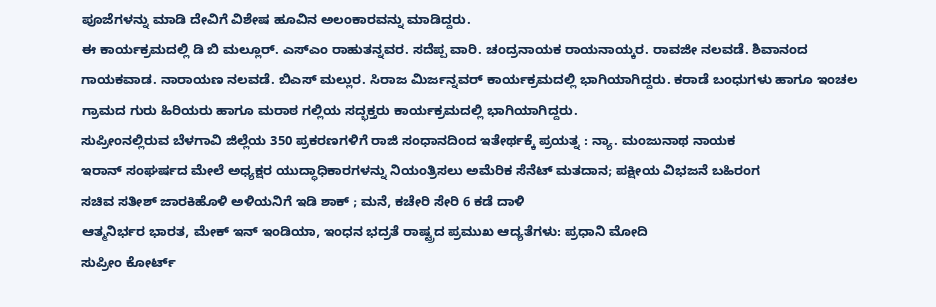ಪೂಜೆಗಳನ್ನು ಮಾಡಿ ದೇವಿಗೆ ವಿಶೇಷ ಹೂವಿನ ಅಲಂಕಾರವನ್ನು ಮಾಡಿದ್ದರು.
ಈ ಕಾರ್ಯಕ್ರಮದಲ್ಲಿ ಡಿ ಬಿ ಮಲ್ಲೂರ್. ಎಸ್ಎಂ ರಾಹುತನ್ನವರ. ಸದೆಪ್ಪ ವಾರಿ. ಚಂದ್ರನಾಯಕ ರಾಯನಾಯ್ಕರ. ರಾವಜೀ ನಲವಡೆ. ಶಿವಾನಂದ ಗಾಯಕವಾಡ. ನಾರಾಯಣ ನಲವಡೆ. ಬಿಎಸ್ ಮಲ್ಲುರ. ಸಿರಾಜ ಮಿರ್ಜನ್ನವರ್ ಕಾರ್ಯಕ್ರಮದಲ್ಲಿ ಭಾಗಿಯಾಗಿದ್ದರು. ಕರಾಡೆ ಬಂಧುಗಳು ಹಾಗೂ ಇಂಚಲ ಗ್ರಾಮದ ಗುರು ಹಿರಿಯರು ಹಾಗೂ ಮರಾಠ ಗಲ್ಲಿಯ ಸದ್ಭಕ್ತರು ಕಾರ್ಯಕ್ರಮದಲ್ಲಿ ಭಾಗಿಯಾಗಿದ್ದರು.
ಸುಪ್ರೀಂನಲ್ಲಿರುವ ಬೆಳಗಾವಿ ಜಿಲ್ಲೆಯ 350 ಪ್ರಕರಣಗಳಿಗೆ ರಾಜಿ ಸಂಧಾನದಿಂದ ಇತೇರ್ಥಕ್ಕೆ ಪ್ರಯತ್ನ : ನ್ಯಾ. ಮಂಜುನಾಥ ನಾಯಕ
ಇರಾನ್ ಸಂಘರ್ಷದ ಮೇಲೆ ಅಧ್ಯಕ್ಷರ ಯುದ್ಧಾಧಿಕಾರಗಳನ್ನು ನಿಯಂತ್ರಿಸಲು ಅಮೆರಿಕ ಸೆನೆಟ್ ಮತದಾನ; ಪಕ್ಷೀಯ ವಿಭಜನೆ ಬಹಿರಂಗ
ಸಚಿವ ಸತೀಶ್ ಜಾರಕಿಹೊಳಿ ಅಳಿಯನಿಗೆ ಇಡಿ ಶಾಕ್ ; ಮನೆ, ಕಚೇರಿ ಸೇರಿ 6 ಕಡೆ ದಾಳಿ
ಆತ್ಮನಿರ್ಭರ ಭಾರತ, ಮೇಕ್ ಇನ್ ಇಂಡಿಯಾ, ಇಂಧನ ಭದ್ರತೆ ರಾಷ್ಟ್ರದ ಪ್ರಮುಖ ಆದ್ಯತೆಗಳು: ಪ್ರಧಾನಿ ಮೋದಿ
ಸುಪ್ರೀಂ ಕೋರ್ಟ್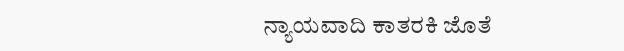ನ್ಯಾಯವಾದಿ ಕಾತರಕಿ ಜೊತೆ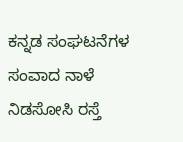ಕನ್ನಡ ಸಂಘಟನೆಗಳ ಸಂವಾದ ನಾಳೆ
ನಿಡಸೋಸಿ ರಸ್ತೆ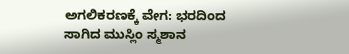ಅಗಲಿಕರಣಕ್ಕೆ ವೇಗ: ಭರದಿಂದ ಸಾಗಿದ ಮುಸ್ಲಿಂ ಸ್ಮಶಾನ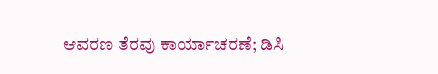ಆವರಣ ತೆರವು ಕಾರ್ಯಾಚರಣೆ; ಡಿಸಿ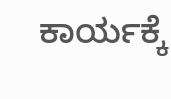ಕಾರ್ಯಕ್ಕೆ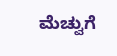ಮೆಚ್ವುಗೆ